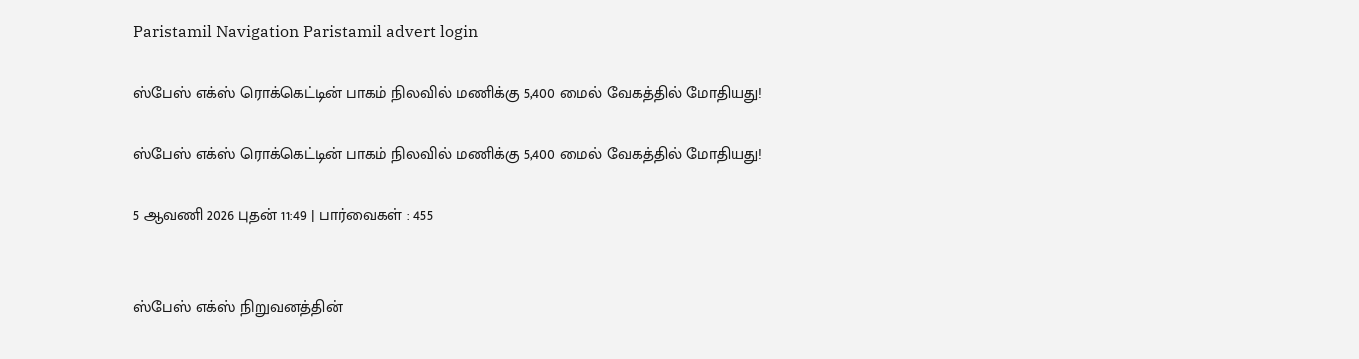Paristamil Navigation Paristamil advert login

ஸ்பேஸ் எக்ஸ் ரொக்கெட்டின் பாகம் நிலவில் மணிக்கு 5,400 மைல் வேகத்தில் மோதியது!

ஸ்பேஸ் எக்ஸ் ரொக்கெட்டின் பாகம் நிலவில் மணிக்கு 5,400 மைல் வேகத்தில் மோதியது!

5 ஆவணி 2026 புதன் 11:49 | பார்வைகள் : 455


ஸ்பேஸ் எக்ஸ் நிறுவனத்தின்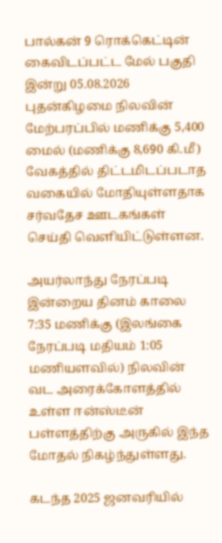பால்கன் 9 ரொக்கெட்டின் கைவிடப்பட்ட மேல் பகுதி இன்று 05.08.2026 புதன்கிழமை நிலவின் மேற்பரப்பில் மணிக்கு 5,400 மைல் (மணிக்கு 8,690 கி.மீ) வேகத்தில் திட்டமிடப்படாத வகையில் மோதியுள்ளதாக சர்வதேச ஊடகங்கள் செய்தி வெளியிட்டுள்ளன.

அயர்லாந்து நேரப்படி இன்றைய தினம் காலை 7:35 மணிக்கு (இலங்கை நேரப்படி மதியம் 1:05 மணியளவில்) நிலவின் வட அரைக்கோளத்தில் உள்ள ஈன்ஸ்டீன் பள்ளத்திற்கு அருகில் இந்த மோதல் நிகழ்ந்துள்ளது.

கடந்த 2025 ஜனவரியில்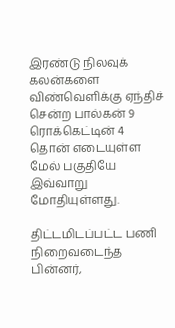இரண்டு நிலவுக் கலன்களை விண்வெளிக்கு ஏந்திச் சென்ற பால்கன் 9 ரொக்கெட்டின் 4 தொன் எடையுள்ள மேல் பகுதியே இவ்வாறு மோதியுள்ளது.

திட்டமிடப்பட்ட பணி நிறைவடைந்த பின்னர்,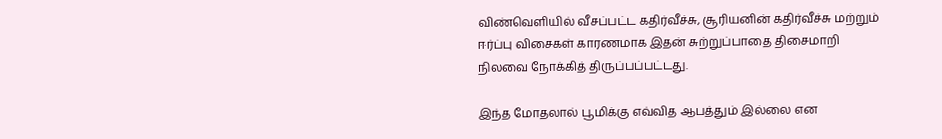விண்வெளியில் வீசப்பட்ட கதிர்வீச்சு, சூரியனின் கதிர்வீச்சு மற்றும் ஈர்ப்பு விசைகள் காரணமாக இதன் சுற்றுப்பாதை திசைமாறி நிலவை நோக்கித் திருப்பப்பட்டது.

இந்த மோதலால் பூமிக்கு எவ்வித ஆபத்தும் இல்லை என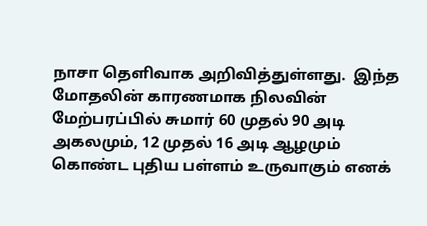நாசா தெளிவாக அறிவித்துள்ளது.  இந்த மோதலின் காரணமாக நிலவின் மேற்பரப்பில் சுமார் 60 முதல் 90 அடி அகலமும், 12 முதல் 16 அடி ஆழமும் கொண்ட புதிய பள்ளம் உருவாகும் எனக்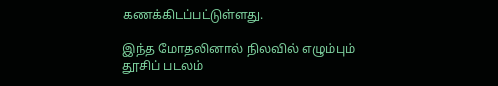கணக்கிடப்பட்டுள்ளது.

இந்த மோதலினால் நிலவில் எழும்பும் தூசிப் படலம்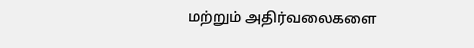மற்றும் அதிர்வலைகளை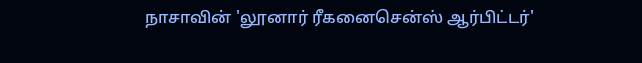நாசாவின் 'லூனார் ரீகனைசென்ஸ் ஆர்பிட்டர்'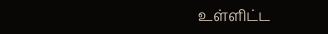உள்ளிட்ட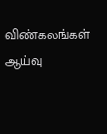விண்கலங்கள் ஆய்வு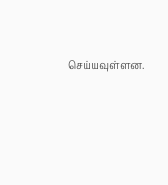செய்யவுள்ளன.